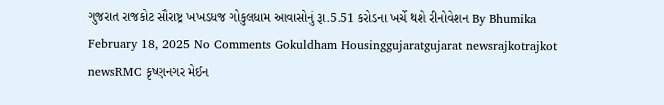ગુજરાત રાજકોટ સૌરાષ્ટ્ર ખખડધજ ગોકુલધામ આવાસોનું રૂા.5.51 કરોડના ખર્ચે થશે રીનોવેશન By Bhumika February 18, 2025 No Comments Gokuldham Housinggujaratgujarat newsrajkotrajkot newsRMC કૃષ્ણનગર મેઈન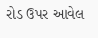રોડ ઉપર આવેલ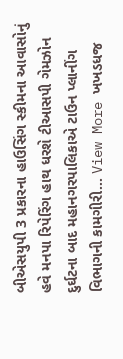બીએસયુપી 3 પ્રકારના હાઉસિંગ સ્કીમના આવાસોનું હવે મનપા રિપેરિંગ હાથ ધરશે ટીઆસપી ગેમઝોન દુર્ઘટના બાદ મહાનગરપાલિકાએ ટાઉન પ્લાનીંગ વિભાગની કામગીરી… View More ખખડધજ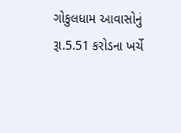ગોકુલધામ આવાસોનું રૂા.5.51 કરોડના ખર્ચે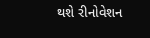થશે રીનોવેશન